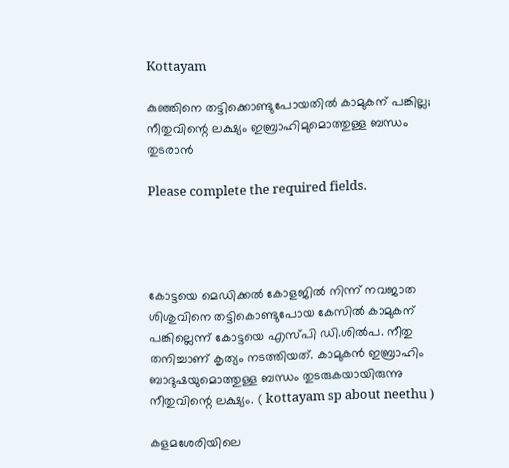Kottayam

കുഞ്ഞിനെ തട്ടിക്കൊണ്ടുപോയതിൽ കാമുകന് പങ്കില്ല; നീതുവിന്റെ ലക്ഷ്യം ഇബ്രാഹിമുമൊത്തുള്ള ബന്ധം തുടരാൻ

Please complete the required fields.




കോട്ടയെ മെഡിക്കൽ കോളജിൽ നിന്ന് നവജാത ശിശുവിനെ തട്ടികൊണ്ടുപോയ കേസിൽ കാമുകന് പങ്കില്ലെന്ന് കോട്ടയെ എസ്പി ഡി.ശിൽപ. നീതു തനിച്ചാണ് കൃത്യം നടത്തിയത്. കാമുകൻ ഇബ്രാഹിം ബാദുഷയുമൊത്തുള്ള ബന്ധം തുടരുകയായിരുന്നു നീതുവിന്റെ ലക്ഷ്യം. ( kottayam sp about neethu )

കളമശേരിയിലെ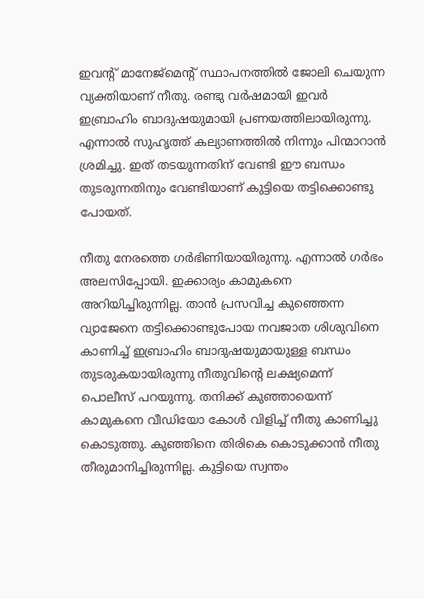ഇവന്റ് മാനേജ്‌മെന്റ് സ്ഥാപനത്തിൽ ജോലി ചെയുന്ന വ്യക്തിയാണ് നീതു. രണ്ടു വർഷമായി ഇവർ ഇബ്രാഹിം ബാദുഷയുമായി പ്രണയത്തിലായിരുന്നു. എന്നാൽ സുഹൃത്ത് കല്യാണത്തിൽ നിന്നും പിന്മാറാൻ ശ്രമിച്ചു. ഇത് തടയുന്നതിന് വേണ്ടി ഈ ബന്ധം തുടരുന്നതിനും വേണ്ടിയാണ് കുട്ടിയെ തട്ടിക്കൊണ്ടു പോയത്.

നീതു നേരത്തെ ഗർഭിണിയായിരുന്നു. എന്നാൽ ഗർഭം അലസിപ്പോയി. ഇക്കാര്യം കാമുകനെ അറിയിച്ചിരുന്നില്ല. താൻ പ്രസവിച്ച കുഞ്ഞെന്ന വ്യാജേനെ തട്ടിക്കൊണ്ടുപോയ നവജാത ശിശുവിനെ കാണിച്ച് ഇബ്രാഹിം ബാദുഷയുമായുള്ള ബന്ധം തുടരുകയായിരുന്നു നീതുവിന്റെ ലക്ഷ്യമെന്ന് പൊലീസ് പറയുന്നു. തനിക്ക് കുഞ്ഞായെന്ന് കാമുകനെ വീഡിയോ കോൾ വിളിച്ച് നീതു കാണിച്ചു കൊടുത്തു. കുഞ്ഞിനെ തിരികെ കൊടുക്കാൻ നീതു തീരുമാനിച്ചിരുന്നില്ല. കുട്ടിയെ സ്വന്തം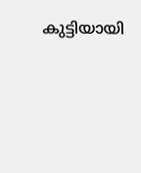കുട്ടിയായി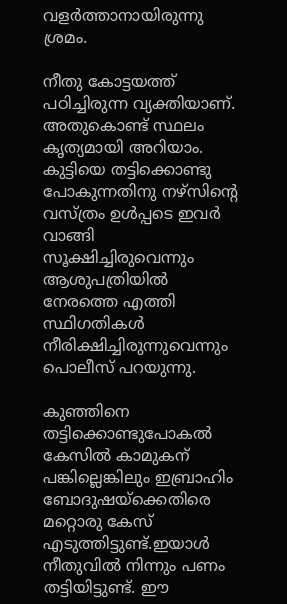വളർത്താനായിരുന്നു ശ്രമം.

നീതു കോട്ടയത്ത് പഠിച്ചിരുന്ന വ്യക്തിയാണ്. അതുകൊണ്ട് സ്ഥലം കൃത്യമായി അറിയാം. കുട്ടിയെ തട്ടിക്കൊണ്ടു പോകുന്നതിനു നഴ്‌സിന്റെ വസ്ത്രം ഉൾപ്പടെ ഇവർ വാങ്ങി സൂക്ഷിച്ചിരുവെന്നും ആശുപത്രിയിൽ നേരത്തെ എത്തി സ്ഥിഗതികൾ നീരിക്ഷിച്ചിരുന്നുവെന്നും പൊലീസ് പറയുന്നു.

കുഞ്ഞിനെ തട്ടിക്കൊണ്ടുപോകൽ കേസിൽ കാമുകന് പങ്കില്ലെങ്കിലും ഇബ്രാഹിം ബോദുഷയ്‌ക്കെതിരെ മറ്റൊരു കേസ് എടുത്തിട്ടുണ്ട്.ഇയാൾ നീതുവിൽ നിന്നും പണം തട്ടിയിട്ടുണ്ട്. ഈ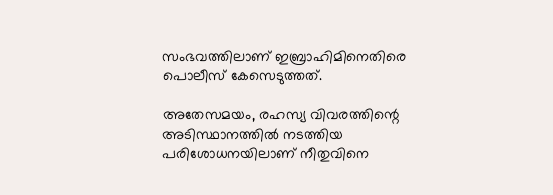സംഭവത്തിലാണ് ഇബ്രാഹിമിനെതിരെ പൊലീസ് കേസെടുത്തത്.

അതേസമയം, രഹസ്യ വിവരത്തിന്റെ അടിസ്ഥാനത്തിൽ നടത്തിയ പരിശോധനയിലാണ് നീതുവിനെ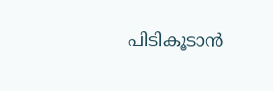പിടികൂടാൻ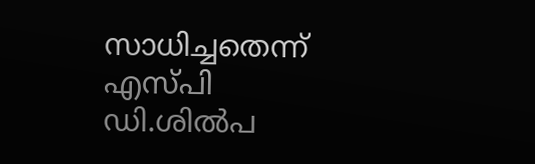സാധിച്ചതെന്ന് എസ്പി ഡി.ശിൽപ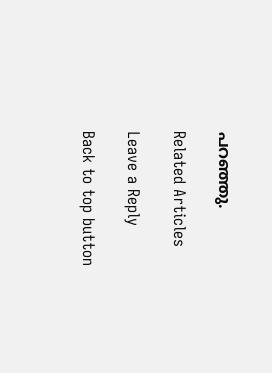പറഞ്ഞു.

Related Articles

Leave a Reply

Back to top button